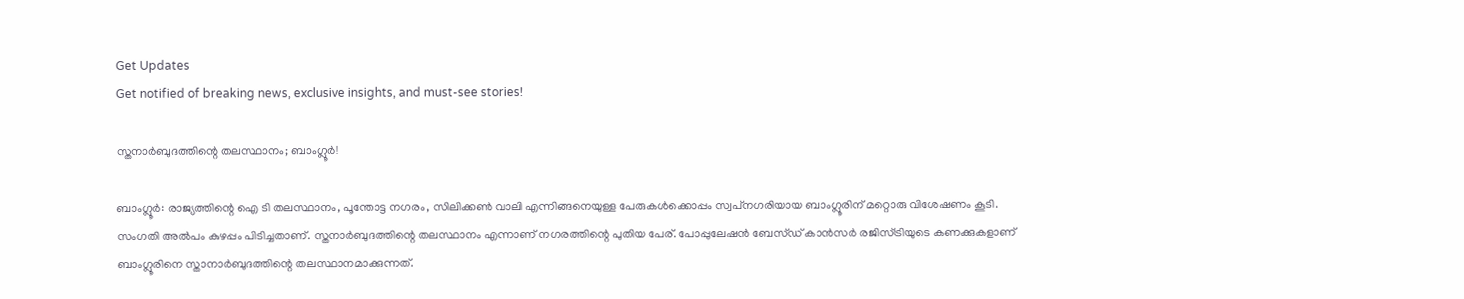Get Updates
Get notified of breaking news, exclusive insights, and must-see stories!

സ്തനാര്‍ബുദത്തിന്റെ തലസ്ഥാനം; ബാംഗ്ലൂര്‍!

ബാംഗ്ലൂര്‍: രാജ്യത്തിന്റെ ഐ ടി തലസ്ഥാനം, പൂന്തോട്ട നഗരം, സിലിക്കണ്‍ വാലി എന്നിങ്ങനെയുള്ള പേരുകള്‍ക്കൊപ്പം സ്വപ്‌നഗരിയായ ബാംഗ്ലൂരിന് മറ്റൊരു വിശേഷണം കൂടി. സംഗതി അല്‍പം കുഴപ്പം പിടിച്ചതാണ്. സ്തനാര്‍ബുദത്തിന്റെ തലസ്ഥാനം എന്നാണ് നഗരത്തിന്റെ പുതിയ പേര്. പോപ്പുലേഷന്‍ ബേസ്ഡ് കാന്‍സര്‍ രജിസ്ട്രിയുടെ കണക്കുകളാണ് ബാംഗ്ലൂരിനെ സ്താനാര്‍ബുദത്തിന്റെ തലസ്ഥാനമാക്കുന്നത്.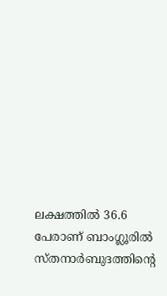ലക്ഷത്തില്‍ 36.6 പേരാണ് ബാംഗ്ലൂരില്‍ സ്തനാര്‍ബുദത്തിന്റെ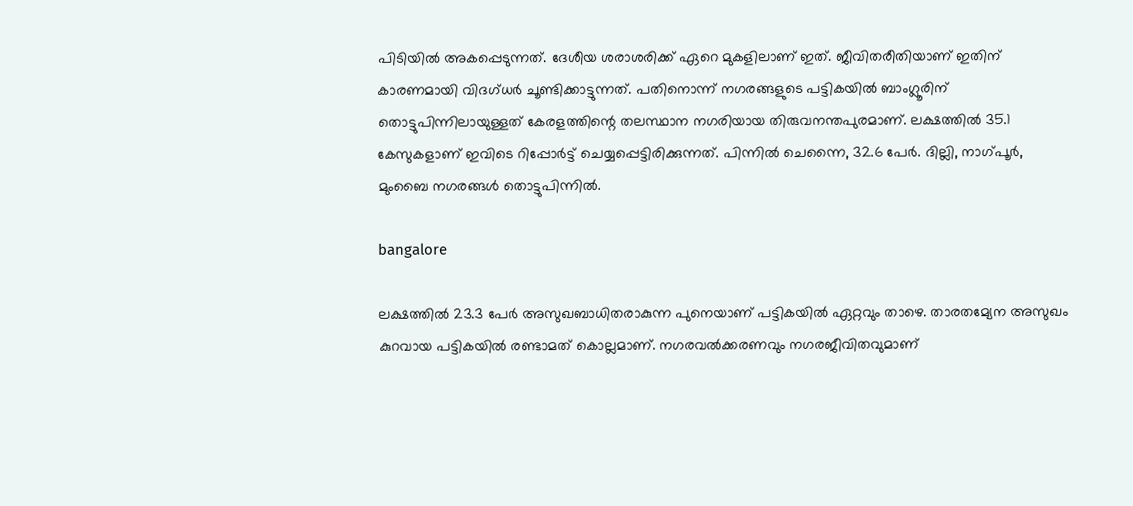പിടിയില്‍ അകപ്പെടുന്നത്. ദേശീയ ശരാശരിക്ക് ഏറെ മുകളിലാണ് ഇത്. ജീവിതരീതിയാണ് ഇതിന് കാരണമായി വിദഗ്ധര്‍ ചൂണ്ടിക്കാട്ടുന്നത്. പതിനൊന്ന് നഗരങ്ങളുടെ പട്ടികയില്‍ ബാംഗ്ലൂരിന് തൊട്ടുപിന്നിലായുള്ളത് കേരളത്തിന്റെ തലസ്ഥാന നഗരിയായ തിരുവനന്തപുരമാണ്. ലക്ഷത്തില്‍ 35.1 കേസുകളാണ് ഇവിടെ റിപ്പോര്‍ട്ട് ചെയ്യപ്പെട്ടിരിക്കുന്നത്. പിന്നില്‍ ചെന്നൈ, 32.6 പേര്‍. ദില്ലി, നാഗ്പൂര്‍, മുംബൈ നഗരങ്ങള്‍ തൊട്ടുപിന്നില്‍.

bangalore

ലക്ഷത്തില്‍ 23.3 പേര്‍ അസുഖബാധിതരാകുന്ന പുനെയാണ് പട്ടികയില്‍ ഏറ്റവും താഴെ. താരതമ്യേന അസുഖം കുറവായ പട്ടികയില്‍ രണ്ടാമത് കൊല്ലമാണ്. നഗരവല്‍ക്കരണവും നഗരജീവിതവുമാണ്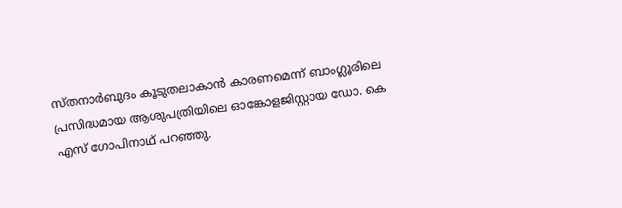സ്തനാര്‍ബുദം കൂടുതലാകാന്‍ കാരണമെന്ന് ബാംഗ്ലൂരിലെ പ്രസിദ്ധമായ ആശുപത്രിയിലെ ഓങ്കോളജിസ്റ്റായ ഡോ. കെ എസ് ഗോപിനാഥ് പറഞ്ഞു.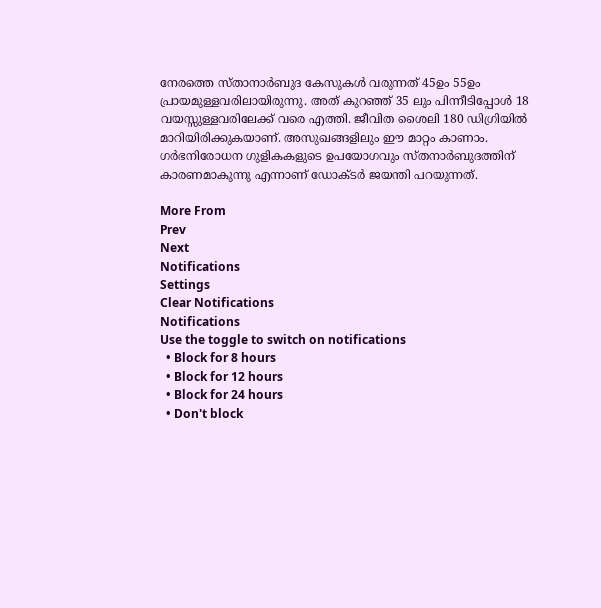നേരത്തെ സ്താനാര്‍ബുദ കേസുകള്‍ വരുന്നത് 45ഉം 55ഉം പ്രായമുള്ളവരിലായിരുന്നു. അത് കുറഞ്ഞ് 35 ലും പിന്നീടിപ്പോള്‍ 18 വയസ്സുള്ളവരിലേക്ക് വരെ എത്തി. ജീവിത ശൈലി 180 ഡിഗ്രിയില്‍ മാറിയിരിക്കുകയാണ്. അസുഖങ്ങളിലും ഈ മാറ്റം കാണാം. ഗര്‍ഭനിരോധന ഗുളികകളുടെ ഉപയോഗവും സ്തനാര്‍ബുദത്തിന് കാരണമാകുന്നു എന്നാണ് ഡോക്ടര്‍ ജയന്തി പറയുന്നത്.

More From
Prev
Next
Notifications
Settings
Clear Notifications
Notifications
Use the toggle to switch on notifications
  • Block for 8 hours
  • Block for 12 hours
  • Block for 24 hours
  • Don't block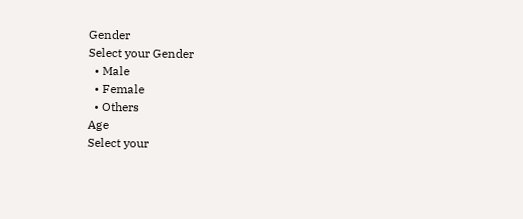Gender
Select your Gender
  • Male
  • Female
  • Others
Age
Select your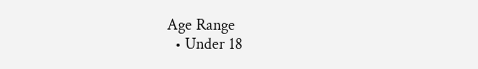Age Range
  • Under 18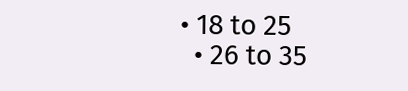• 18 to 25
  • 26 to 35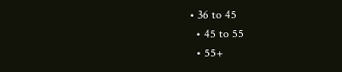• 36 to 45
  • 45 to 55
  • 55+